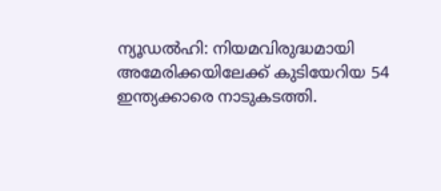ന്യൂഡല്‍ഹി: നിയമവിരുദ്ധമായി അമേരിക്കയിലേക്ക് കുടിയേറിയ 54 ഇന്ത്യക്കാരെ നാടുകടത്തി.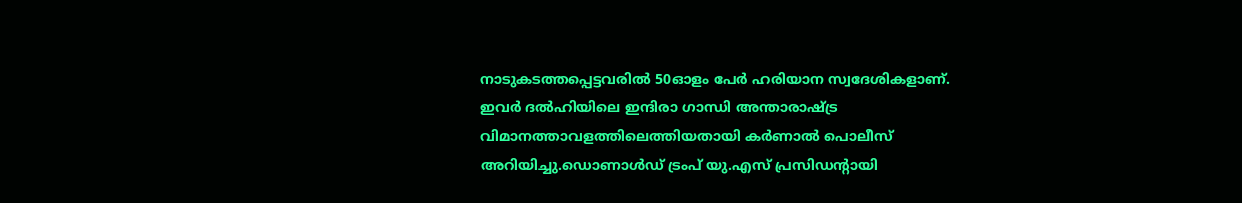നാടുകടത്തപ്പെട്ടവരില്‍ 50ഓളം പേര്‍ ഹരിയാന സ്വദേശികളാണ്. ഇവര്‍ ദല്‍ഹിയിലെ ഇന്ദിരാ ഗാന്ധി അന്താരാഷ്ട്ര വിമാനത്താവളത്തിലെത്തിയതായി കര്‍ണാല്‍ പൊലീസ് അറിയിച്ചു.ഡൊണാള്‍ഡ് ട്രംപ് യു.എസ് പ്രസിഡന്റായി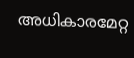അധികാരമേറ്റ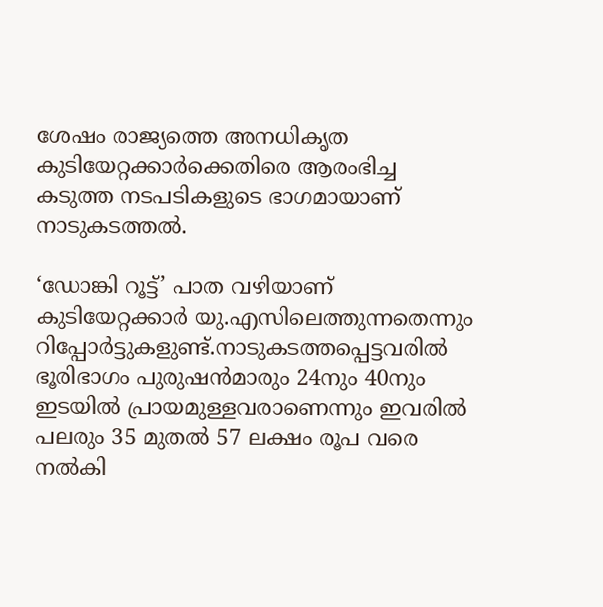ശേഷം രാജ്യത്തെ അനധികൃത കുടിയേറ്റക്കാര്‍ക്കെതിരെ ആരംഭിച്ച കടുത്ത നടപടികളുടെ ഭാഗമായാണ് നാടുകടത്തല്‍.

‘ഡോങ്കി റൂട്ട്’ പാത വഴിയാണ് കുടിയേറ്റക്കാര്‍ യു.എസിലെത്തുന്നതെന്നും റിപ്പോര്‍ട്ടുകളുണ്ട്.നാടുകടത്തപ്പെട്ടവരില്‍ ഭൂരിഭാഗം പുരുഷന്‍മാരും 24നും 40നും ഇടയില്‍ പ്രായമുള്ളവരാണെന്നും ഇവരില്‍ പലരും 35 മുതല്‍ 57 ലക്ഷം രൂപ വരെ നല്‍കി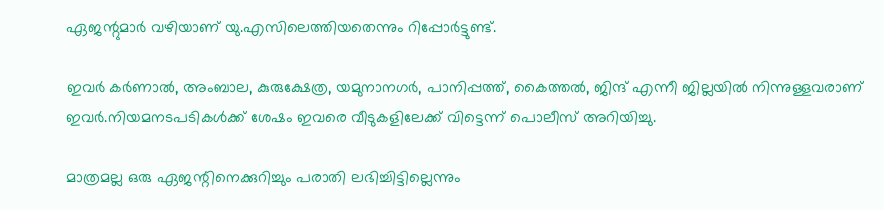ഏജന്റുമാര്‍ വഴിയാണ് യു.എസിലെത്തിയതെന്നും റിപ്പോര്‍ട്ടുണ്ട്.

ഇവര്‍ കര്‍ണാല്‍, അംബാല, കുരുക്ഷേത്ര, യമുനാനഗര്‍, പാനിപ്പത്ത്, കൈത്തല്‍, ജിന്ദ് എന്നീ ജില്ലയില്‍ നിന്നുള്ളവരാണ് ഇവര്‍.നിയമനടപടികള്‍ക്ക് ശേഷം ഇവരെ വീടുകളിലേക്ക് വിട്ടെന്ന് പൊലീസ് അറിയിച്ചു.

മാത്രമല്ല ഒരു ഏജന്റിനെക്കുറിച്ചും പരാതി ലഭിച്ചിട്ടില്ലെന്നും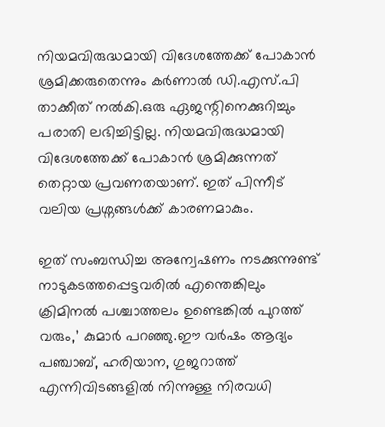നിയമവിരുദ്ധമായി വിദേശത്തേക്ക് പോകാന്‍ ശ്രമിക്കരുതെന്നും കര്‍ണാല്‍ ഡി.എസ്.പി താക്കീത് നല്‍കി.ഒരു ഏജന്റിനെക്കുറിച്ചും പരാതി ലഭിച്ചിട്ടില്ല. നിയമവിരുദ്ധമായി വിദേശത്തേക്ക് പോകാന്‍ ശ്രമിക്കുന്നത് തെറ്റായ പ്രവണതയാണ്. ഇത് പിന്നീട് വലിയ പ്രശ്നങ്ങള്‍ക്ക് കാരണമാകും.

ഇത് സംബന്ധിച്ച അന്വേഷണം നടക്കുന്നുണ്ട് നാടുകടത്തപ്പെട്ടവരില്‍ എന്തെങ്കിലും ക്രിമിനല്‍ പശ്ചാത്തലം ഉണ്ടെങ്കില്‍ പുറത്ത് വരും,’ കുമാര്‍ പറഞ്ഞു.ഈ വര്‍ഷം ആദ്യം പഞ്ചാബ്, ഹരിയാന, ഗുജറാത്ത് എന്നിവിടങ്ങളില്‍ നിന്നുള്ള നിരവധി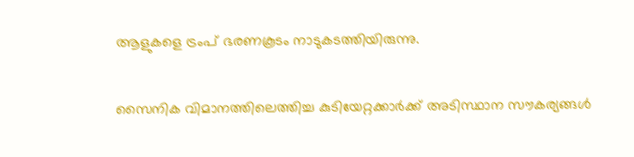ആളുകളെ ട്രംപ് ഭരണകൂടം നാടുകടത്തിയിരുന്നു.

സൈനിക വിമാനത്തിലെത്തിച്ച കുടിയേറ്റക്കാര്‍ക്ക് അടിസ്ഥാന സൗകര്യങ്ങള്‍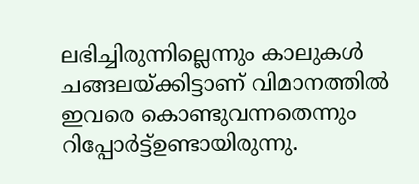ലഭിച്ചിരുന്നില്ലെന്നും കാലുകള്‍ ചങ്ങലയ്ക്കിട്ടാണ് വിമാനത്തില്‍ ഇവരെ കൊണ്ടുവന്നതെന്നും റിപ്പോര്‍ട്ട്ഉണ്ടായിരുന്നു.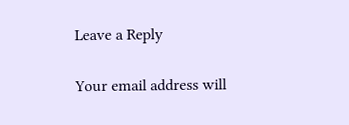Leave a Reply

Your email address will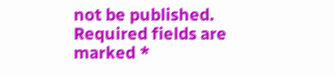not be published. Required fields are marked *